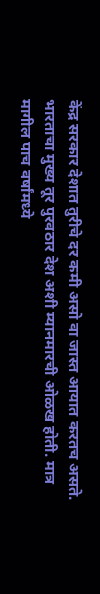केंद्र सरकार देशात तुरीचे दर कमी असो वा जास्त आयात करतच असते. भारताचा मुख्य तूर पुरवठार देश अशी म्यानमारची ओळख होती. मात्र मागील पाच वर्षांमध्ये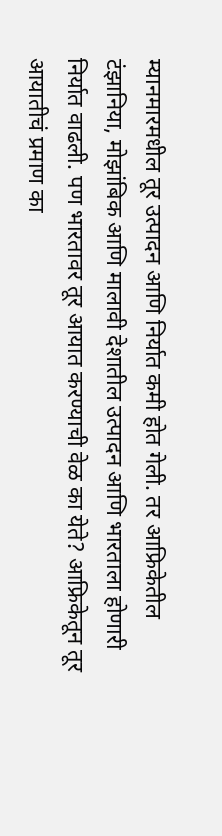म्यानमारमधील तूर उत्पादन आणि निर्यात कमी होत गेली. तर आफ्रिकेतील टंझानिया, मोझांबिक आणि मालावी देशातील उत्पादन आणि भारताला होणारी निर्यात वाढली. पण भारतावर तूर आयात करण्याची वेळ का येते? आफ्रिकेतून तूर आयातीचं प्रमाण का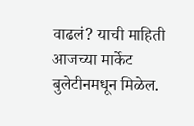वाढलं? याची माहिती आजच्या मार्केट बुलेटीनमधून मिळेल.